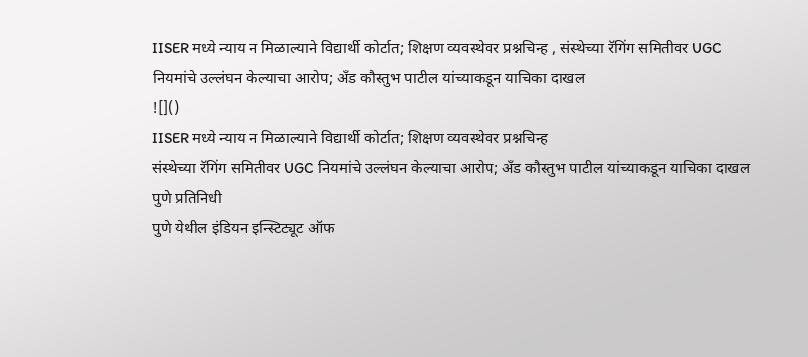IISER मध्ये न्याय न मिळाल्याने विद्यार्थी कोर्टात; शिक्षण व्यवस्थेवर प्रश्नचिन्ह , संस्थेच्या रॅगिंग समितीवर UGC नियमांचे उल्लंघन केल्याचा आरोप; अँड कौस्तुभ पाटील यांच्याकडून याचिका दाखल
![]()
IISER मध्ये न्याय न मिळाल्याने विद्यार्थी कोर्टात; शिक्षण व्यवस्थेवर प्रश्नचिन्ह
संस्थेच्या रॅगिंग समितीवर UGC नियमांचे उल्लंघन केल्याचा आरोप; अँड कौस्तुभ पाटील यांच्याकडून याचिका दाखल
पुणे प्रतिनिधी
पुणे येथील इंडियन इन्स्टिट्यूट ऑफ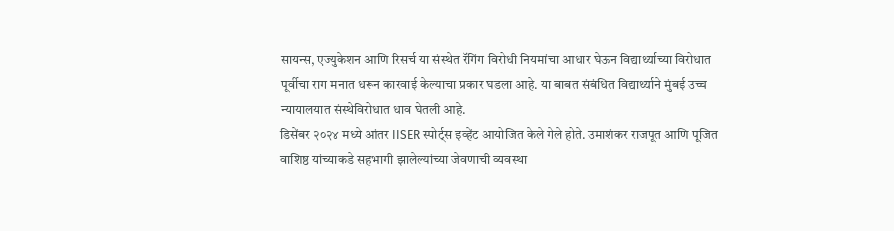सायन्स, एज्युकेशन आणि रिसर्च या संस्थेत रॅगिंग विरोधी नियमांचा आधार घेऊन विद्यार्थ्याच्या विरोधात पूर्वीचा राग मनात धरून कारवाई केल्याचा प्रकार घडला आहे. या बाबत संबंधित विद्यार्थ्याने मुंबई उच्च न्यायालयात संस्थेविरोधात धाव घेतली आहे.
डिसेंबर २०२४ मध्ये आंतर IISER स्पोर्ट्स इव्हेंट आयोजित केले गेले होते. उमाशंकर राजपूत आणि पूजित वाशिष्ठ यांच्याकडे सहभागी झालेल्यांच्या जेवणाची व्यवस्था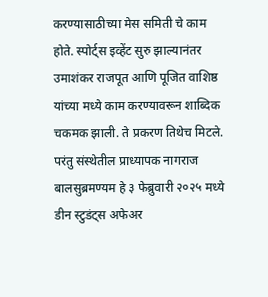करण्यासाठीच्या मेस समिती चे काम होते. स्पोर्ट्स इव्हेंट सुरु झाल्यानंतर उमाशंकर राजपूत आणि पूजित वाशिष्ठ यांच्या मध्ये काम करण्यावरून शाब्दिक चकमक झाली. ते प्रकरण तिथेच मिटले. परंतु संस्थेतील प्राध्यापक नागराज बालसुब्रमण्यम हे ३ फेब्रुवारी २०२५ मध्ये डीन स्टुडंट्स अफेअर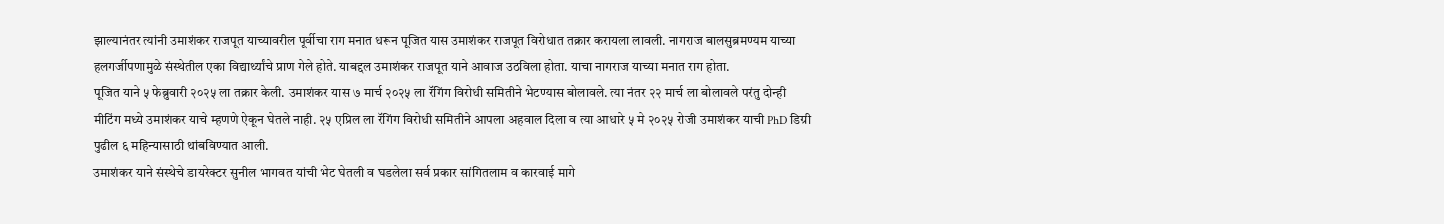झाल्यानंतर त्यांनी उमाशंकर राजपूत याच्यावरील पूर्वीचा राग मनात धरून पूजित यास उमाशंकर राजपूत विरोधात तक्रार करायला लावली. नागराज बालसुब्रमण्यम याच्या हलगर्जीपणामुळे संस्थेतील एका विद्यार्थ्यांचे प्राण गेले होते. याबद्दल उमाशंकर राजपूत याने आवाज उठविला होता. याचा नागराज याच्या मनात राग होता.
पूजित याने ५ फेब्रुवारी २०२५ ला तक्रार केली. उमाशंकर यास ७ मार्च २०२५ ला रॅगिंग विरोधी समितीने भेटण्यास बोलावले. त्या नंतर २२ मार्च ला बोलावले परंतु दोन्ही मीटिंग मध्ये उमाशंकर याचे म्हणणे ऐकून घेतले नाही. २५ एप्रिल ला रॅगिंग विरोधी समितीने आपला अहवाल दिला व त्या आधारे ५ मे २०२५ रोजी उमाशंकर याची PhD डिग्री पुढील ६ महिन्यासाठी थांबविण्यात आली.
उमाशंकर याने संस्थेचे डायरेक्टर सुनील भागवत यांची भेट घेतली व घडलेला सर्व प्रकार सांगितलाम व कारवाई मागे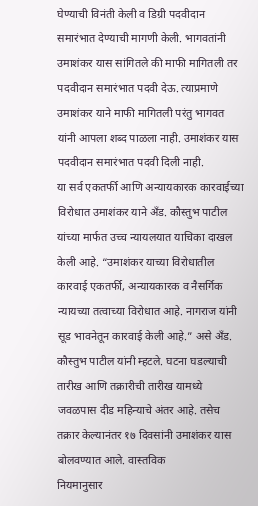घेण्याची विनंती केली व डिग्री पदवीदान समारंभात देण्याची मागणी केली. भागवतांनी उमाशंकर यास सांगितले की माफी मागितली तर पदवीदान समारंभात पदवी देऊ. त्याप्रमाणे उमाशंकर याने माफी मागितली परंतु भागवत यांनी आपला शब्द पाळला नाही. उमाशंकर यास पदवीदान समारंभात पदवी दिली नाही.
या सर्व एकतर्फी आणि अन्यायकारक कारवाईच्या विरोधात उमाशंकर याने अँड. कौस्तुभ पाटील यांच्या मार्फत उच्च न्यायलयात याचिका दाखल केली आहे. “उमाशंकर याच्या विरोधातील कारवाई एकतर्फी, अन्यायकारक व नैसर्गिक न्यायच्या तत्वाच्या विरोधात आहे. नागराज यांनी सूड भावनेतून कारवाई केली आहे.” असे अँड. कौस्तुभ पाटील यांनी म्हटले. घटना घडल्याची तारीख आणि तक्रारीची तारीख यामध्ये जवळपास दीड महिन्याचे अंतर आहे. तसेच तक्रार केल्यानंतर १७ दिवसांनी उमाशंकर यास बोलवण्यात आले. वास्तविक
नियमानुसार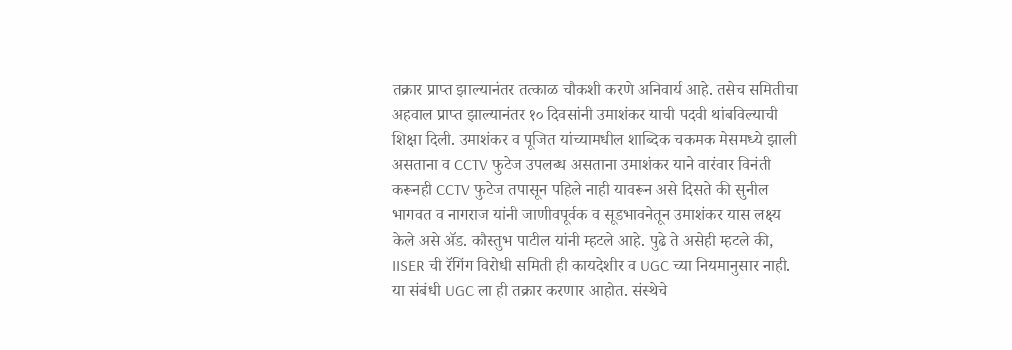तक्रार प्राप्त झाल्यानंतर तत्काळ चौकशी करणे अनिवार्य आहे. तसेच समितीचा अहवाल प्राप्त झाल्यानंतर १० दिवसांनी उमाशंकर याची पदवी थांबविल्याची शिक्षा दिली. उमाशंकर व पूजित यांच्यामधील शाब्दिक चकमक मेसमध्ये झाली असताना व CCTV फुटेज उपलब्ध असताना उमाशंकर याने वारंवार विनंती करूनही CCTV फुटेज तपासून पहिले नाही यावरून असे दिसते की सुनील भागवत व नागराज यांनी जाणीवपूर्वक व सूडभावनेतून उमाशंकर यास लक्ष्य केले असे ॲड. कौस्तुभ पाटील यांनी म्हटले आहे. पुढे ते असेही म्हटले की, IISER ची रॅगिंग विरोधी समिती ही कायदेशीर व UGC च्या नियमानुसार नाही. या संबंधी UGC ला ही तक्रार करणार आहोत. संस्थेचे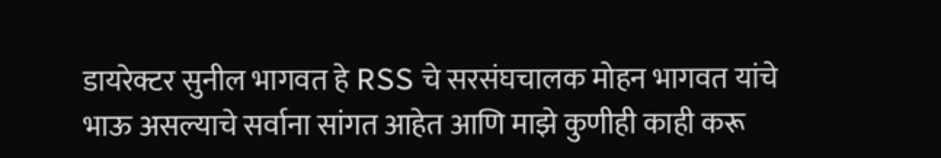डायरेक्टर सुनील भागवत हे RSS चे सरसंघचालक मोहन भागवत यांचे भाऊ असल्याचे सर्वाना सांगत आहेत आणि माझे कुणीही काही करू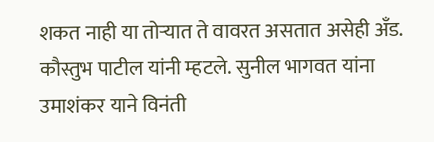शकत नाही या तोऱ्यात ते वावरत असतात असेही अँड. कौस्तुभ पाटील यांनी म्हटले. सुनील भागवत यांना उमाशंकर याने विनंती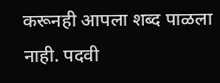करूनही आपला शब्द पाळला नाही. पदवी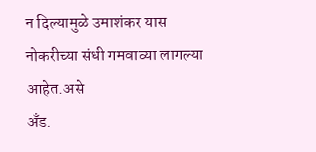न दिल्यामुळे उमाशंकर यास नोकरीच्या संधी गमवाव्या लागल्या आहेत.असे
अँड.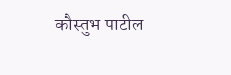कौस्तुभ पाटील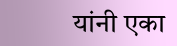यांनी एका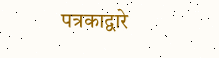पत्रकाद्वारे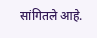सांगितले आहे.